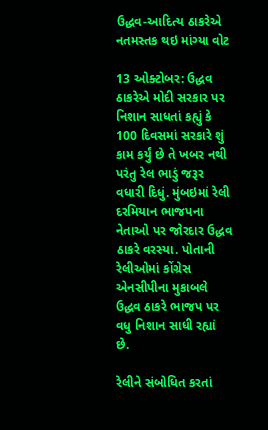ઉદ્ધવ-આદિત્ય ઠાકરેએ નતમસ્તક થઇ માંગ્યા વોટ

13 ઓક્ટોબર: ઉદ્ધવ ઠાકરેએ મોદી સરકાર પર નિશાન સાધતાં કહ્યું કે 100 દિવસમાં સરકારે શું કામ કર્યું છે તે ખબર નથી પરંતુ રેલ ભાડું જરૂર વધારી દિધું. મુંબઇમાં રેલી દરમિયાન ભાજપના નેતાઓ પર જોરદાર ઉદ્ધવ ઠાકરે વરસ્યા. પોતાની રેલીઓમાં કોંગ્રેસ એનસીપીના મુકાબલે ઉદ્ધવ ઠાકરે ભાજપ પર વધુ નિશાન સાધી રહ્યાં છે.

રેલીને સંબોધિત કરતાં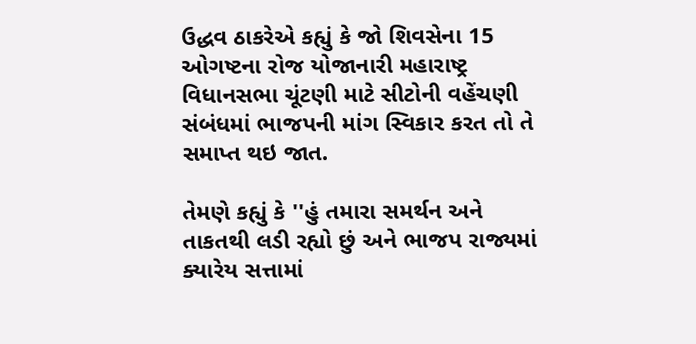ઉદ્ધવ ઠાકરેએ કહ્યું કે જો શિવસેના 15 ઓગષ્ટના રોજ યોજાનારી મહારાષ્ટ્ર વિધાનસભા ચૂંટણી માટે સીટોની વહેંચણી સંબંધમાં ભાજપની માંગ સ્વિકાર કરત તો તે સમાપ્ત થઇ જાત.

તેમણે કહ્યું કે ''હું તમારા સમર્થન અને તાકતથી લડી રહ્યો છું અને ભાજપ રાજ્યમાં ક્યારેય સત્તામાં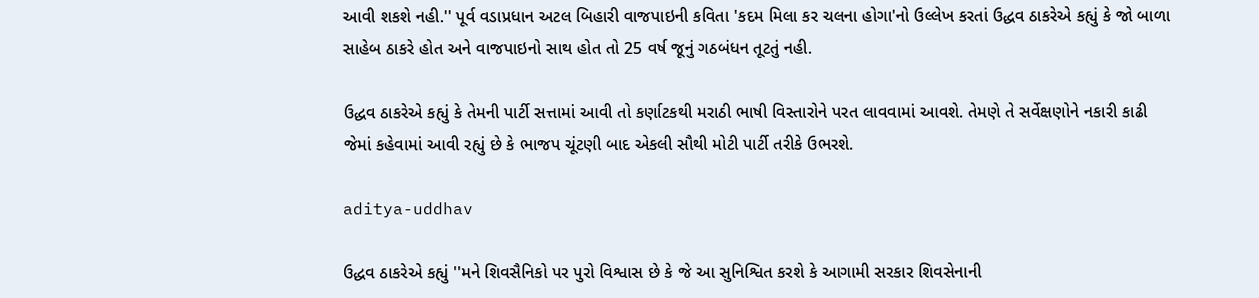આવી શકશે નહી.'' પૂર્વ વડાપ્રધાન અટલ બિહારી વાજપાઇની કવિતા 'કદમ મિલા કર ચલના હોગા'નો ઉલ્લેખ કરતાં ઉદ્ધવ ઠાકરેએ કહ્યું કે જો બાળા સાહેબ ઠાકરે હોત અને વાજપાઇનો સાથ હોત તો 25 વર્ષ જૂનું ગઠબંધન તૂટતું નહી.

ઉદ્ધવ ઠાકરેએ કહ્યું કે તેમની પાર્ટી સત્તામાં આવી તો કર્ણાટકથી મરાઠી ભાષી વિસ્તારોને પરત લાવવામાં આવશે. તેમણે તે સર્વેક્ષણોને નકારી કાઢી જેમાં કહેવામાં આવી રહ્યું છે કે ભાજપ ચૂંટણી બાદ એકલી સૌથી મોટી પાર્ટી તરીકે ઉભરશે.

aditya-uddhav

ઉદ્ધવ ઠાકરેએ કહ્યું ''મને શિવસૈનિકો પર પુરો વિશ્વાસ છે કે જે આ સુનિશ્વિત કરશે કે આગામી સરકાર શિવસેનાની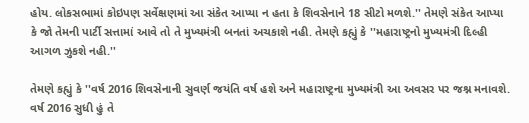હોય. લોકસભામાં કોઇપણ સર્વેક્ષણમાં આ સંકેત આપ્યા ન હતા કે શિવસેનાને 18 સીટો મળશે.'' તેમણે સંકેત આપ્યા કે જો તેમની પાર્ટી સત્તામાં આવે તો તે મુખ્યમંત્રી બનતાં અચકાશે નહી. તેમણે કહ્યું કે ''મહારાષ્ટ્રનો મુખ્યમંત્રી દિલ્હી આગળ ઝુકશે નહી.''

તેમણે કહ્યું કે ''વર્ષ 2016 શિવસેનાની સુવર્ણ જયંતિ વર્ષ હશે અને મહારાષ્ટ્રના મુખ્યમંત્રી આ અવસર પર જશ્ન મનાવશે. વર્ષ 2016 સુધી હું તે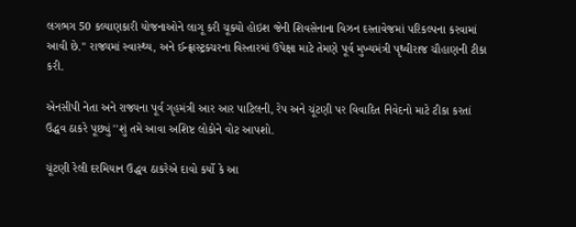લગભગ 50 કલ્યાણકારી યોજનાઓને લાગૂ કરી ચૂક્યો હોઇશ જેની શિવસેનાના વિઝન દસ્તાવેજમાં પરિકલ્પના કરવામાં આવી છે.'' રાજ્યમાં સ્વાસ્થ્ય, અને ઈન્ફ્રાસ્ટ્રક્ચરના વિસ્તારમાં ઉપેક્ષા માટે તેમણે પૂર્વ મુખ્યમંત્રી પૃથ્વીરાજ ચૌહાણની ટીકા કરી.

એનસીપી નેતા અને રાજ્યના પૂર્વ ગૃહમંત્રી આર આર પાટિલની, રેપ અને ચૂંટણી પર વિવાદિત નિવેદનો માટે ટીકા કરતાં ઉદ્ધવ ઠાકરે પૂછ્યું ''શું તમે આવા અશિષ્ટ લોકોને વોટ આપશો.

ચૂંટણી રેલી દરમિયાન ઉદ્ધવ ઠાકરેએ દાવો કર્યો કે આ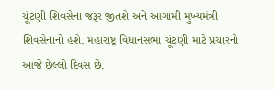ચૂંટણી શિવસેના જરૂર જીતશે અને આગામી મુખ્યમંત્રી શિવસેનાનો હશે. મહારાષ્ટ્ર વિધાનસભા ચૂંટણી માટે પ્રચારનો આજે છેલ્લો દિવસ છે.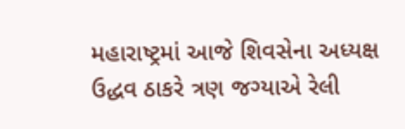મહારાષ્ટ્રમાં આજે શિવસેના અધ્યક્ષ ઉદ્ધવ ઠાકરે ત્રણ જગ્યાએ રેલી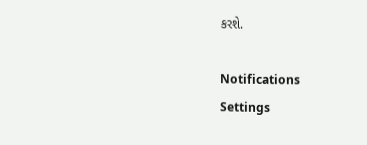કરશે.

Notifications
Settings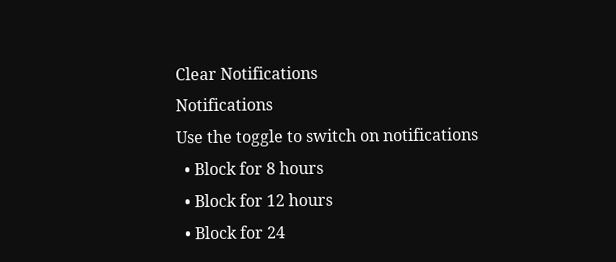Clear Notifications
Notifications
Use the toggle to switch on notifications
  • Block for 8 hours
  • Block for 12 hours
  • Block for 24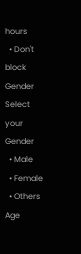hours
  • Don't block
Gender
Select your Gender
  • Male
  • Female
  • Others
Age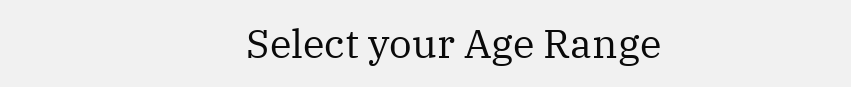Select your Age Range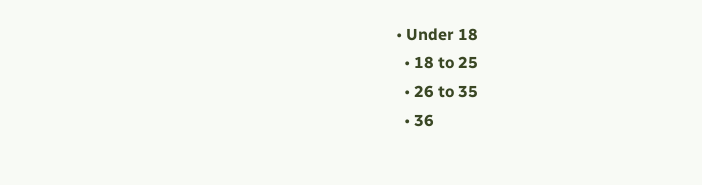• Under 18
  • 18 to 25
  • 26 to 35
  • 36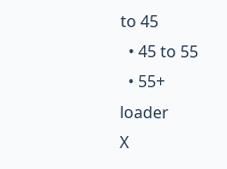to 45
  • 45 to 55
  • 55+
loader
X